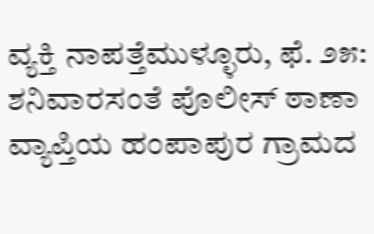ವ್ಯಕ್ತಿ ನಾಪತ್ತೆಮುಳ್ಳೂರು, ಫೆ. ೨೫: ಶನಿವಾರಸಂತೆ ಪೊಲೀಸ್ ಠಾಣಾ ವ್ಯಾಪ್ತಿಯ ಹಂಪಾಪುರ ಗ್ರಾಮದ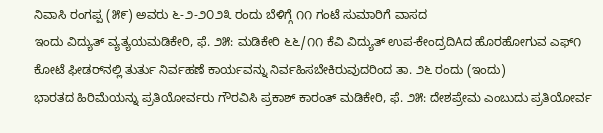ನಿವಾಸಿ ರಂಗಪ್ಪ (೫೯) ಅವರು ೬-೨-೨೦೨೩ ರಂದು ಬೆಳಿಗ್ಗೆ ೧೧ ಗಂಟೆ ಸುಮಾರಿಗೆ ವಾಸದ
ಇಂದು ವಿದ್ಯುತ್ ವ್ಯತ್ಯಯಮಡಿಕೇರಿ, ಫೆ. ೨೫: ಮಡಿಕೇರಿ ೬೬/೧೧ ಕೆವಿ ವಿದ್ಯುತ್ ಉಪ-ಕೇಂದ್ರದಿAದ ಹೊರಹೋಗುವ ಎಫ್೧ ಕೋಟೆ ಫೀಡರ್‌ನಲ್ಲಿ ತುರ್ತು ನಿರ್ವಹಣೆ ಕಾರ್ಯವನ್ನು ನಿರ್ವಹಿಸಬೇಕಿರುವುದರಿಂದ ತಾ. ೨೬ ರಂದು (ಇಂದು)
ಭಾರತದ ಹಿರಿಮೆಯನ್ನು ಪ್ರತಿಯೋರ್ವರು ಗೌರವಿಸಿ ಪ್ರಕಾಶ್ ಕಾರಂತ್ ಮಡಿಕೇರಿ, ಫೆ. ೨೫: ದೇಶಪ್ರೇಮ ಎಂಬುದು ಪ್ರತಿಯೋರ್ವ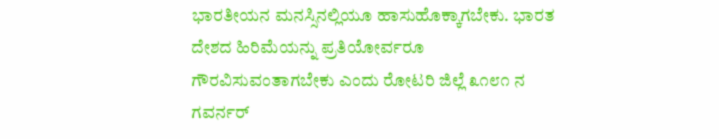ಭಾರತೀಯನ ಮನಸ್ಸಿನಲ್ಲಿಯೂ ಹಾಸುಹೊಕ್ಕಾಗಬೇಕು. ಭಾರತ ದೇಶದ ಹಿರಿಮೆಯನ್ನು ಪ್ರತಿಯೋರ್ವರೂ ಗೌರವಿಸುವಂತಾಗಬೇಕು ಎಂದು ರೋಟರಿ ಜಿಲ್ಲೆ ೩೧೮೧ ನ ಗವರ್ನರ್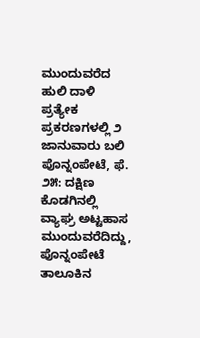ಮುಂದುವರೆದ ಹುಲಿ ದಾಳಿ ಪ್ರತ್ಯೇಕ ಪ್ರಕರಣಗಳಲ್ಲಿ ೨ ಜಾನುವಾರು ಬಲಿ ಪೊನ್ನಂಪೇಟೆ, ಫೆ. ೨೫: ದಕ್ಷಿಣ ಕೊಡಗಿನಲ್ಲಿ ವ್ಯಾಘ್ರ ಅಟ್ಟಹಾಸ ಮುಂದುವರೆದಿದ್ದು, ಪೊನ್ನಂಪೇಟೆ ತಾಲೂಕಿನ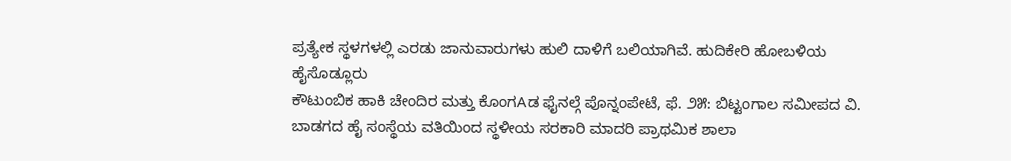ಪ್ರತ್ಯೇಕ ಸ್ಥಳಗಳಲ್ಲಿ ಎರಡು ಜಾನುವಾರುಗಳು ಹುಲಿ ದಾಳಿಗೆ ಬಲಿಯಾಗಿವೆ. ಹುದಿಕೇರಿ ಹೋಬಳಿಯ ಹೈಸೊಡ್ಲೂರು
ಕೌಟುಂಬಿಕ ಹಾಕಿ ಚೇಂದಿರ ಮತ್ತು ಕೊಂಗAಡ ಫೈನಲ್ಗೆ ಪೊನ್ನಂಪೇಟೆ, ಫೆ. ೨೫: ಬಿಟ್ಟಂಗಾಲ ಸಮೀಪದ ವಿ. ಬಾಡಗದ ಹೈ ಸಂಸ್ಥೆಯ ವತಿಯಿಂದ ಸ್ಥಳೀಯ ಸರಕಾರಿ ಮಾದರಿ ಪ್ರಾಥಮಿಕ ಶಾಲಾ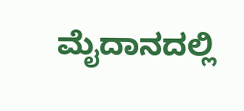ಮೈದಾನದಲ್ಲಿ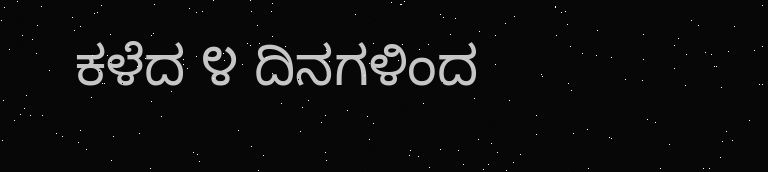ಕಳೆದ ೪ ದಿನಗಳಿಂದ